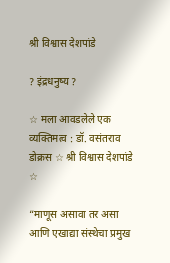श्री विश्वास देशपांडे

? इंद्रधनुष्य ?

☆ मला आवडलेले एक व्यक्तिमत्व : डॉ. वसंतराव डोक्रस ☆ श्री विश्वास देशपांडे ☆

“माणूस असावा तर असा आणि एखाद्या संस्थेचा प्रमुख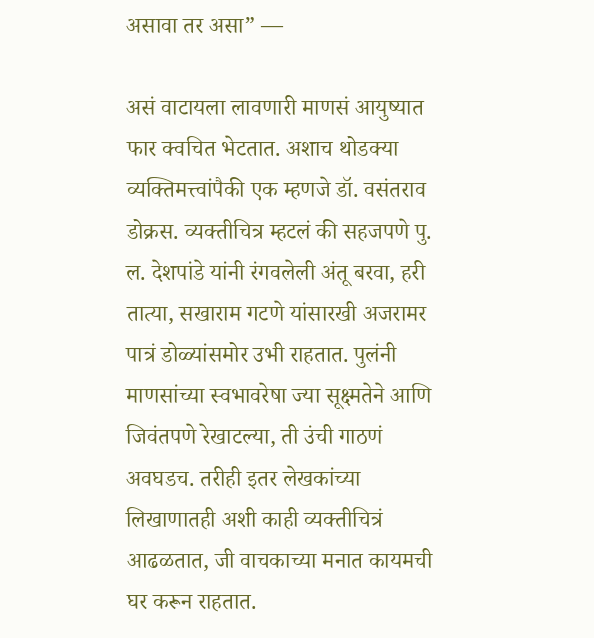असावा तर असा” —

असं वाटायला लावणारी माणसं आयुष्यात फार क्वचित भेटतात. अशाच थोडक्या व्यक्तिमत्त्वांपैकी एक म्हणजे डॉ. वसंतराव डोक्रस. व्यक्तीचित्र म्हटलं की सहजपणे पु. ल. देशपांडे यांनी रंगवलेली अंतू बरवा, हरी तात्या, सखाराम गटणे यांसारखी अजरामर पात्रं डोळ्यांसमोर उभी राहतात. पुलंनी माणसांच्या स्वभावरेषा ज्या सूक्ष्मतेने आणि जिवंतपणे रेखाटल्या, ती उंची गाठणं अवघडच. तरीही इतर लेखकांच्या लिखाणातही अशी काही व्यक्तीचित्रं आढळतात, जी वाचकाच्या मनात कायमची घर करून राहतात.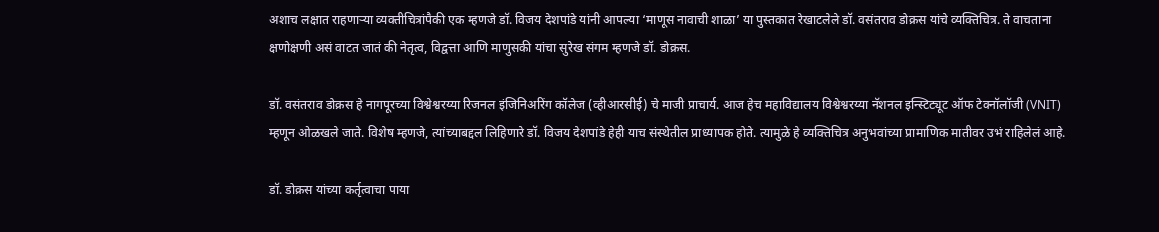अशाच लक्षात राहणाऱ्या व्यक्तीचित्रांपैकी एक म्हणजे डॉ. विजय देशपांडे यांनी आपल्या ‘माणूस नावाची शाळा’ या पुस्तकात रेखाटलेले डॉ. वसंतराव डोक्रस यांचे व्यक्तिचित्र. ते वाचताना क्षणोक्षणी असं वाटत जातं की नेतृत्व, विद्वत्ता आणि माणुसकी यांचा सुरेख संगम म्हणजे डॉ. डोक्रस.

डॉ. वसंतराव डोक्रस हे नागपूरच्या विश्वेश्वरय्या रिजनल इंजिनिअरिंग कॉलेज (व्हीआरसीई) चे माजी प्राचार्य. आज हेच महाविद्यालय विश्वेश्वरय्या नॅशनल इन्स्टिट्यूट ऑफ टेक्नॉलॉजी (VNIT) म्हणून ओळखले जाते. विशेष म्हणजे, त्यांच्याबद्दल लिहिणारे डॉ. विजय देशपांडे हेही याच संस्थेतील प्राध्यापक होते. त्यामुळे हे व्यक्तिचित्र अनुभवांच्या प्रामाणिक मातीवर उभं राहिलेलं आहे.

डॉ. डोक्रस यांच्या कर्तृत्वाचा पाया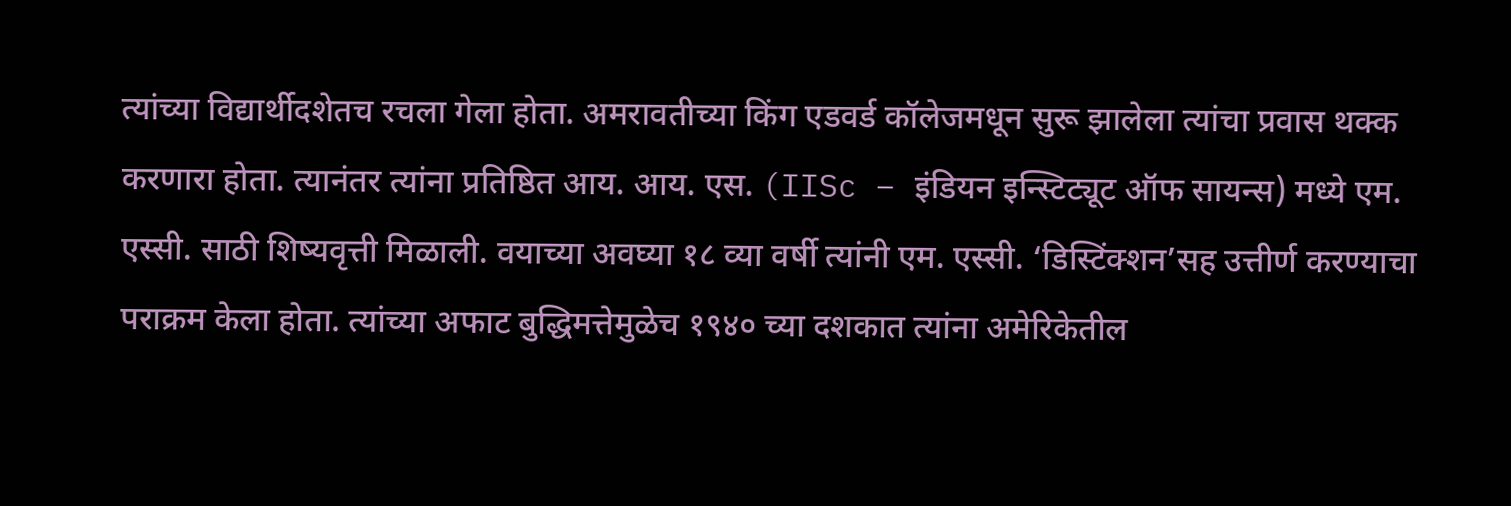त्यांच्या विद्यार्थीदशेतच रचला गेला होता. अमरावतीच्या किंग एडवर्ड कॉलेजमधून सुरू झालेला त्यांचा प्रवास थक्क करणारा होता. त्यानंतर त्यांना प्रतिष्ठित आय. आय. एस. (IISc – इंडियन इन्स्टिट्यूट ऑफ सायन्स) मध्ये एम. एस्सी. साठी शिष्यवृत्ती मिळाली. वयाच्या अवघ्या १८ व्या वर्षी त्यांनी एम. एस्सी. ‘डिस्टिंक्शन’सह उत्तीर्ण करण्याचा पराक्रम केला होता. त्यांच्या अफाट बुद्धिमत्तेमुळेच १९४० च्या दशकात त्यांना अमेरिकेतील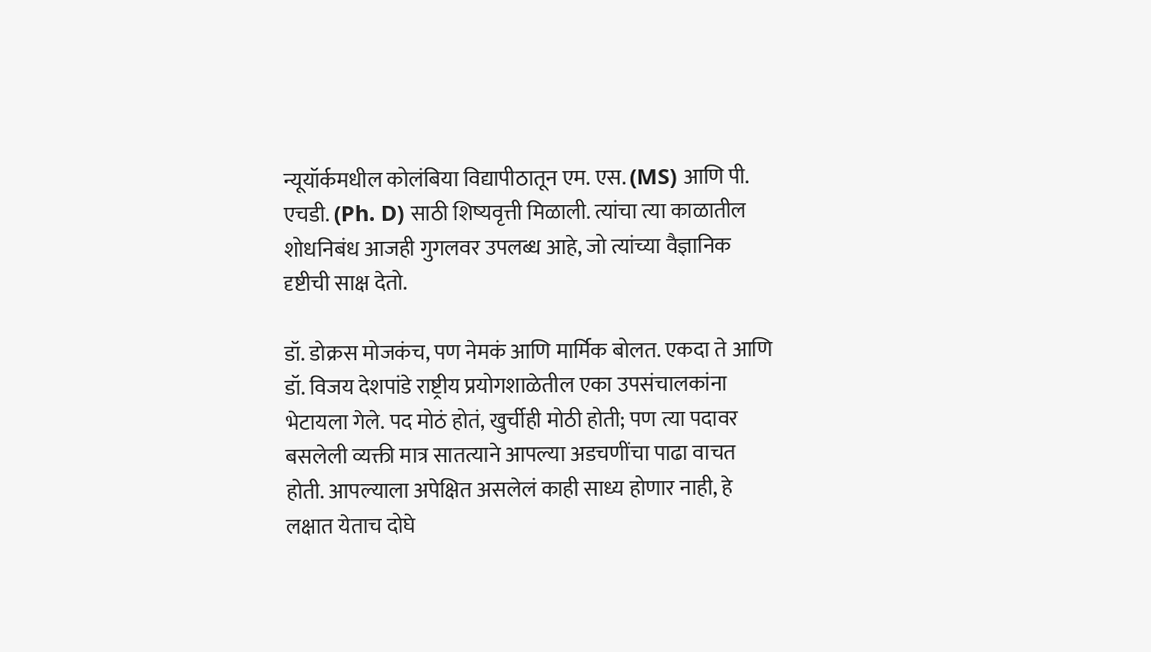न्यूयॉर्कमधील कोलंबिया विद्यापीठातून एम. एस. (MS) आणि पी. एचडी. (Ph. D) साठी शिष्यवृत्ती मिळाली. त्यांचा त्या काळातील शोधनिबंध आजही गुगलवर उपलब्ध आहे, जो त्यांच्या वैज्ञानिक दृष्टीची साक्ष देतो.

डॉ. डोक्रस मोजकंच, पण नेमकं आणि मार्मिक बोलत. एकदा ते आणि डॉ. विजय देशपांडे राष्ट्रीय प्रयोगशाळेतील एका उपसंचालकांना भेटायला गेले. पद मोठं होतं, खुर्चीही मोठी होती; पण त्या पदावर बसलेली व्यक्ती मात्र सातत्याने आपल्या अडचणींचा पाढा वाचत होती. आपल्याला अपेक्षित असलेलं काही साध्य होणार नाही, हे लक्षात येताच दोघे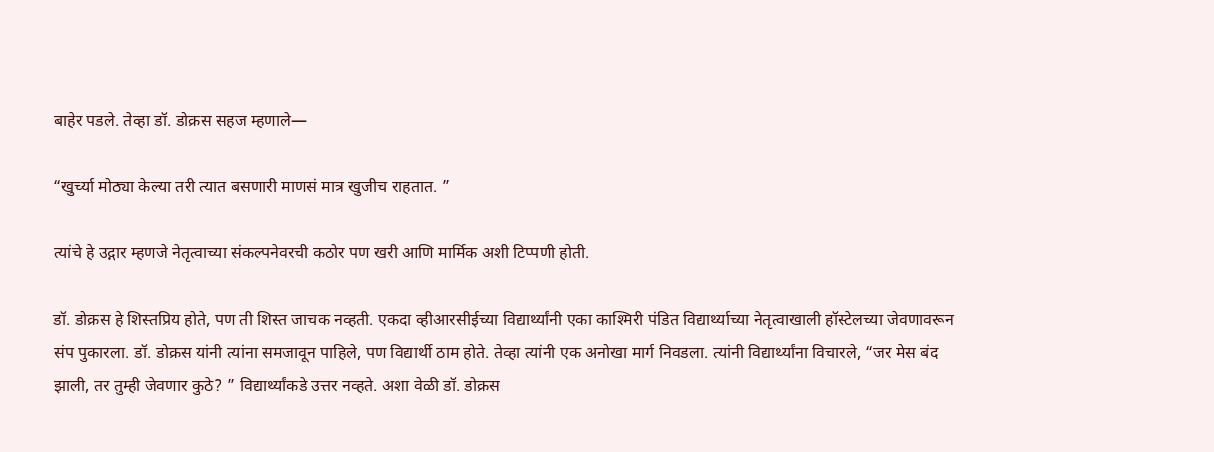बाहेर पडले. तेव्हा डॉ. डोक्रस सहज म्हणाले—

“खुर्च्या मोठ्या केल्या तरी त्यात बसणारी माणसं मात्र खुजीच राहतात. ”

त्यांचे हे उद्गार म्हणजे नेतृत्वाच्या संकल्पनेवरची कठोर पण खरी आणि मार्मिक अशी टिप्पणी होती.

डॉ. डोक्रस हे शिस्तप्रिय होते, पण ती शिस्त जाचक नव्हती. एकदा व्हीआरसीईच्या विद्यार्थ्यांनी एका काश्मिरी पंडित विद्यार्थ्याच्या नेतृत्वाखाली हॉस्टेलच्या जेवणावरून संप पुकारला. डॉ. डोक्रस यांनी त्यांना समजावून पाहिले, पण विद्यार्थी ठाम होते. तेव्हा त्यांनी एक अनोखा मार्ग निवडला. त्यांनी विद्यार्थ्यांना विचारले, “जर मेस बंद झाली, तर तुम्ही जेवणार कुठे? ” विद्यार्थ्यांकडे उत्तर नव्हते. अशा वेळी डॉ. डोक्रस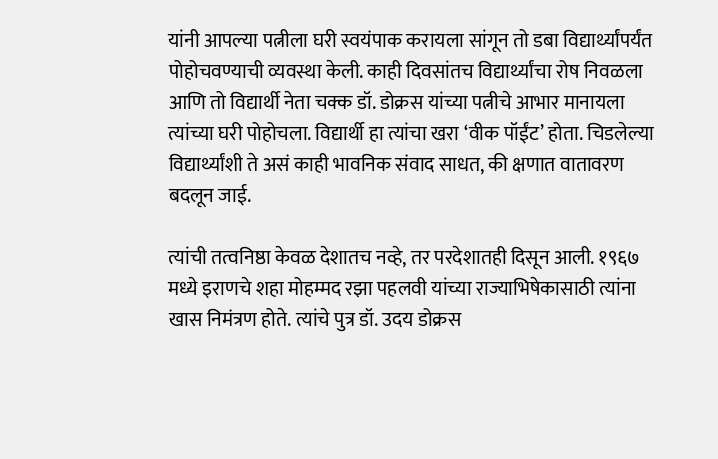यांनी आपल्या पत्नीला घरी स्वयंपाक करायला सांगून तो डबा विद्यार्थ्यांपर्यंत पोहोचवण्याची व्यवस्था केली. काही दिवसांतच विद्यार्थ्यांचा रोष निवळला आणि तो विद्यार्थी नेता चक्क डॉ. डोक्रस यांच्या पत्नीचे आभार मानायला त्यांच्या घरी पोहोचला. विद्यार्थी हा त्यांचा खरा ‘वीक पॉईंट’ होता. चिडलेल्या विद्यार्थ्यांशी ते असं काही भावनिक संवाद साधत, की क्षणात वातावरण बदलून जाई.

त्यांची तत्वनिष्ठा केवळ देशातच नव्हे, तर परदेशातही दिसून आली. १९६७ मध्ये इराणचे शहा मोहम्मद रझा पहलवी यांच्या राज्याभिषेकासाठी त्यांना खास निमंत्रण होते. त्यांचे पुत्र डॉ. उदय डोक्रस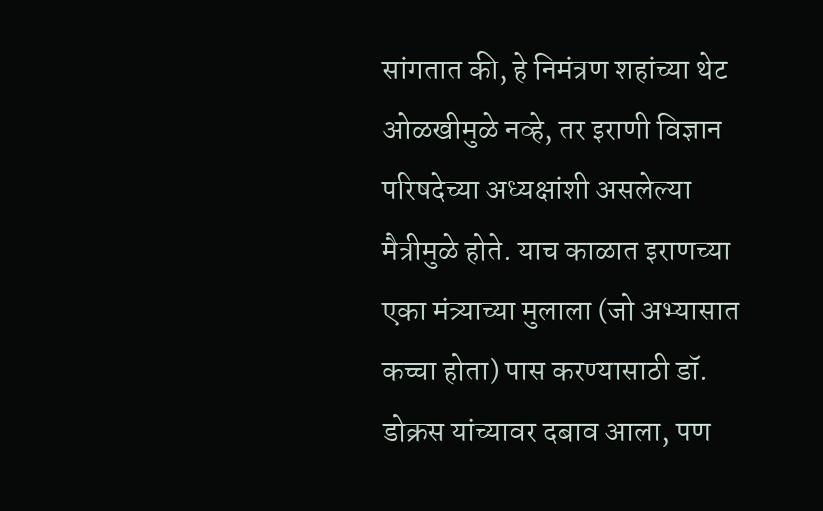सांगतात की, हे निमंत्रण शहांच्या थेट ओळखीमुळे नव्हे, तर इराणी विज्ञान परिषदेच्या अध्यक्षांशी असलेल्या मैत्रीमुळे होते. याच काळात इराणच्या एका मंत्र्याच्या मुलाला (जो अभ्यासात कच्चा होता) पास करण्यासाठी डॉ. डोक्रस यांच्यावर दबाव आला, पण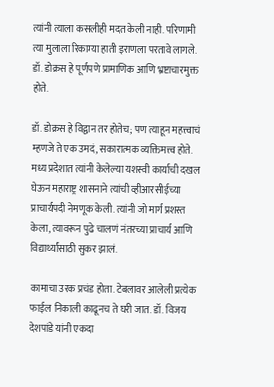त्यांनी त्याला कसलीही मदत केली नाही. परिणामी त्या मुलाला रिकाम्या हाती इराणला परतावे लागले. डॉ. डोक्रस हे पूर्णपणे प्रामाणिक आणि भ्रष्टाचारमुक्त होते.

डॉ. डोक्रस हे विद्वान तर होतेच; पण त्याहून महत्त्वाचं म्हणजे ते एक उमदं, सकारात्मक व्यक्तिमत्त्व होते. मध्य प्रदेशात त्यांनी केलेल्या यशस्वी कार्याची दखल घेऊन महाराष्ट्र शासनाने त्यांची व्हीआरसीईच्या प्राचार्यपदी नेमणूक केली. त्यांनी जो मार्ग प्रशस्त केला, त्यावरून पुढे चालणं नंतरच्या प्राचार्य आणि विद्यार्थ्यांसाठी सुकर झालं.

कामाचा उरक प्रचंड होता. टेबलावर आलेली प्रत्येक फाईल निकाली काढूनच ते घरी जात. डॉ. विजय देशपांडे यांनी एकदा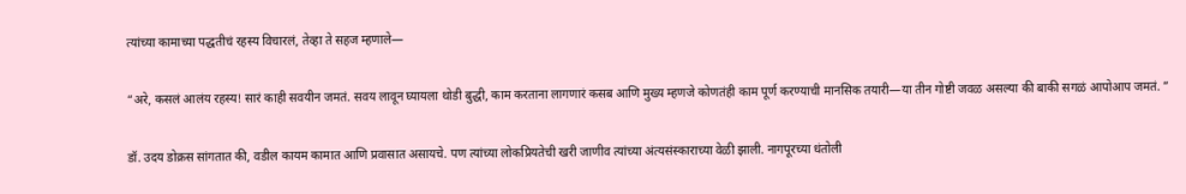त्यांच्या कामाच्या पद्धतीचं रहस्य विचारलं, तेव्हा ते सहज म्हणाले—

“अरे, कसलं आलंय रहस्य! सारं काही सवयीन जमतं. सवय लावून घ्यायला थोडी बुद्धी, काम करताना लागणारं कसब आणि मुख्य म्हणजे कोणतंही काम पूर्ण करण्याची मानसिक तयारी—या तीन गोष्टी जवळ असल्या की बाकी सगळं आपोआप जमतं. ”

डॉ. उदय डोक्रस सांगतात की, वडील कायम कामात आणि प्रवासात असायचे. पण त्यांच्या लोकप्रियतेची खरी जाणीव त्यांच्या अंत्यसंस्काराच्या वेळी झाली. नागपूरच्या धंतोली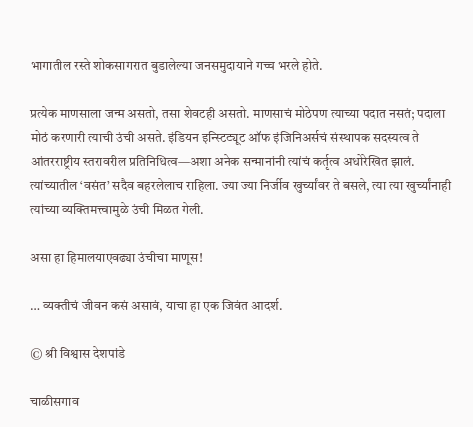भागातील रस्ते शोकसागरात बुडालेल्या जनसमुदायाने गच्च भरले होते.

प्रत्येक माणसाला जन्म असतो, तसा शेवटही असतो. माणसाचं मोठेपण त्याच्या पदात नसतं; पदाला मोठं करणारी त्याची उंची असते. इंडियन इन्स्टिट्यूट ऑफ इंजिनिअर्सचं संस्थापक सदस्यत्व ते आंतरराष्ट्रीय स्तरावरील प्रतिनिधित्व—अशा अनेक सन्मानांनी त्यांचं कर्तृत्व अधोरेखित झालं. त्यांच्यातील ‘वसंत’ सदैव बहरलेलाच राहिला. ज्या ज्या निर्जीव खुर्च्यांवर ते बसले, त्या त्या खुर्च्यांनाही त्यांच्या व्यक्तिमत्त्वामुळे उंची मिळत गेली.

असा हा हिमालयाएवढ्या उंचीचा माणूस!

… व्यक्तीचं जीवन कसं असावं, याचा हा एक जिवंत आदर्श.

© श्री विश्वास देशपांडे

चाळीसगाव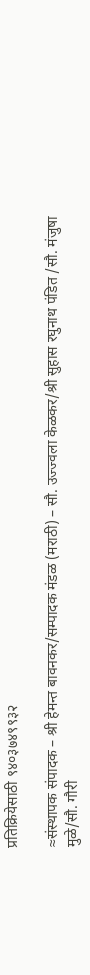प्रतिक्रियेसाठी ९४०३७४९९३२

≈संस्थापक संपादक – श्री हेमन्त बावनकर/सम्पादक मंडळ (मराठी) – सौ. उज्ज्वला केळकर/श्री सुहास रघुनाथ पंडित /सौ. मंजुषा मुळे/सौ. गौरी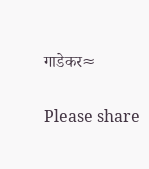गाडेकर≈

Please share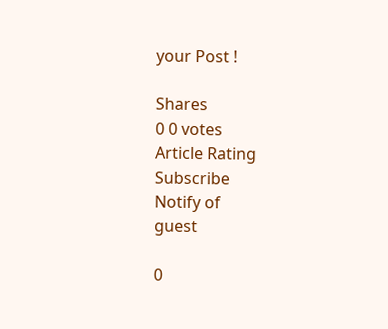your Post !

Shares
0 0 votes
Article Rating
Subscribe
Notify of
guest

0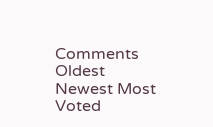Comments
Oldest
Newest Most Voted